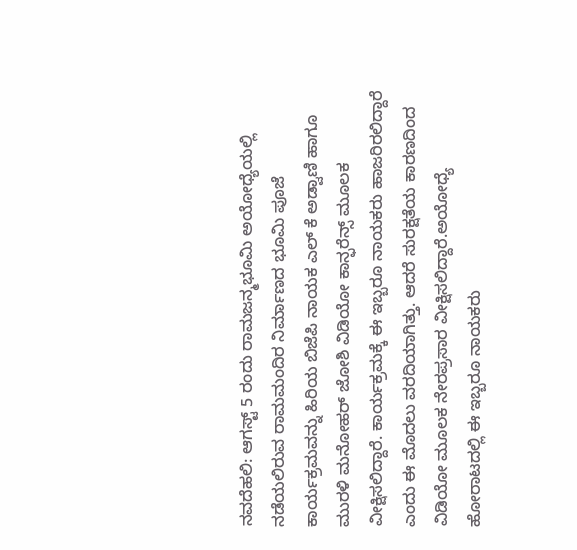ನವದೆಹಲಿ: ಆಗಸ್ಟ್ 5 ರಂದು ರಾಮಜನ್ಮಭೂಮಿ ಅಯೋಧ್ಯೆಯಲ್ಲಿ ನಡೆಯಲಿರುವ ರಾಮಮಂದಿರ ನಿರ್ಮಾಣದ ಭೂಮಿ ಪೂಜೆ ಕಾರ್ಯಕ್ರಮವನ್ನು ಹಿರಿಯ ಬಿಜೆಪಿ ನಾಯಕ ಎಲ್ ಕೆ ಅಡ್ವಾಣಿ ಹಾಗೂ ಮುರಳಿ ಮನೋಹರ್ ಜೋಶಿ ವಿಡಿಯೋ ಕಾನ್ಫರೆನ್ಸ್ ಮೂಲಕ ವೀಕ್ಷಿಸಲಿದ್ದಾರೆ. ಕಾರ್ಯಕ್ರಮಕ್ಕೆ ಈ ಇಬ್ಬರೂ ನಾಯಕರು ಹಾಜರಿರಲಿದ್ದಾರೆ ಎಂದು ಈ ಮೊದಲು ವರದಿಯಾಗಿತ್ತು. ಆದರೆ ಸುರಕ್ಷತೆಯ ಕಾರಣದಿಂದ ವಿಡಿಯೋ ಮೂಲಕ ನೇರಪ್ರಸಾರ ವೀಕ್ಷಿಸಲಿದ್ದಾರೆ.ಅಯೋಧ್ಯೆ ಹೋರಾಟದಲ್ಲಿ ಈ ಇಬ್ಬರೂ ನಾಯಕರು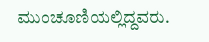ಮುಂಚೂಣಿಯಲ್ಲಿದ್ದವರು.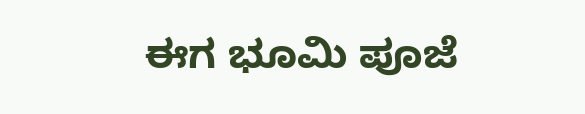ಈಗ ಭೂಮಿ ಪೂಜೆ